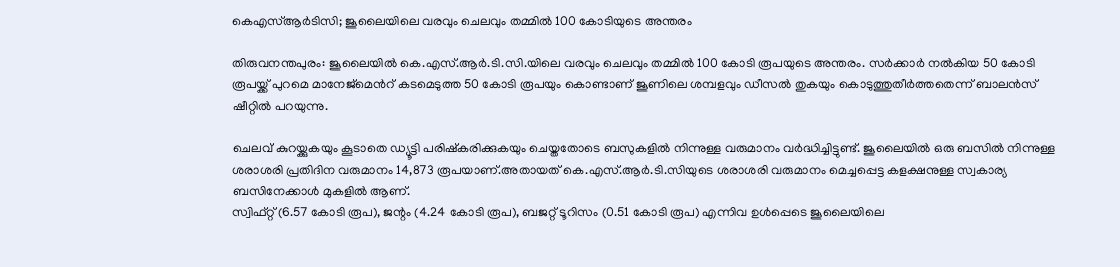കെഎസ്ആർടിസി; ജൂലൈയിലെ വരവും ചെലവും തമ്മിൽ 100 കോടിയുടെ അന്തരം

തിരുവനന്തപുരം: ജൂലൈയിൽ കെ.എസ്.ആർ.ടി.സി.യിലെ വരവും ചെലവും തമ്മിൽ 100 കോടി രൂപയുടെ അന്തരം. സർക്കാർ നൽകിയ 50 കോടി രൂപയ്ക്ക് പുറമെ മാനേജ്മെന്‍റ് കടമെടുത്ത 50 കോടി രൂപയും കൊണ്ടാണ് ജൂണിലെ ശമ്പളവും ഡീസൽ തുകയും കൊടുത്തുതീര്‍ത്തതെന്ന് ബാലൻസ് ഷീറ്റിൽ പറയുന്നു.

ചെലവ് കുറയ്ക്കുകയും കൂടാതെ ഡ്യൂട്ടി പരിഷ്കരിക്കുകയും ചെയ്തതോടെ ബസുകളിൽ നിന്നുള്ള വരുമാനം വർദ്ധിച്ചിട്ടുണ്ട്. ജൂലൈയിൽ ഒരു ബസിൽ നിന്നുള്ള ശരാശരി പ്രതിദിന വരുമാനം 14,873 രൂപയാണ്‌.അതായത് കെ.എസ്.ആർ.ടി.സിയുടെ ശരാശരി വരുമാനം മെച്ചപ്പെട്ട കളക്ഷനുള്ള സ്വകാര്യ ബസിനേക്കാൾ മുകളിൽ ആണ്.
സ്വിഫ്റ്റ് (6.57 കോടി രൂപ), ജന്റം (4.24 കോടി രൂപ), ബജറ്റ് ടൂറിസം (0.51 കോടി രൂപ) എന്നിവ ഉൾപ്പെടെ ജൂലൈയിലെ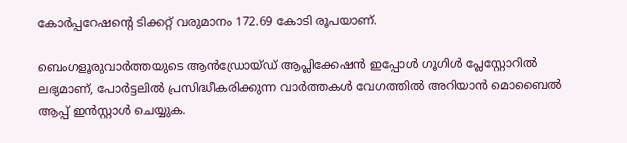കോർപ്പറേഷന്‍റെ ടിക്കറ്റ് വരുമാനം 172.69 കോടി രൂപയാണ്.

ബെംഗളൂരുവാർത്തയുടെ ആൻഡ്രോയ്ഡ് ആപ്ലിക്കേഷൻ ഇപ്പോൾ ഗൂഗിൾ പ്ലേസ്റ്റോറിൽ ലഭ്യമാണ്, പോർട്ടലിൽ പ്രസിദ്ധീകരിക്കുന്ന വാർത്തകൾ വേഗത്തിൽ അറിയാൻ മൊബൈൽ ആപ്പ് ഇൻസ്റ്റാൾ ചെയ്യുക.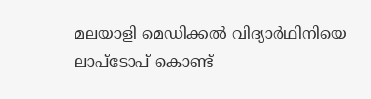മലയാളി മെഡിക്കൽ വിദ്യാർഥിനിയെ ലാപ്ടോപ് കൊണ്ട്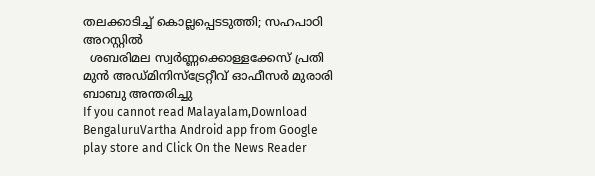തലക്കാടിച്ച് കൊല്ലപ്പെടടുത്തി; സഹപാഠി അറസ്റ്റിൽ
  ശബരിമല സ്വർണ്ണക്കൊള്ളക്കേസ് പ്രതി മുൻ അഡ്മിനിസ്ട്രേറ്റീവ് ഓഫീസർ മുരാരി ബാബു അന്തരിച്ചു
If you cannot read Malayalam,Download BengaluruVartha Android app from Google play store and Click On the News Reader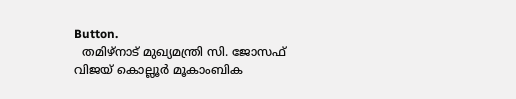Button.
  തമിഴ്‌നാട് മുഖ്യമന്ത്രി സി. ജോസഫ് വിജയ് കൊല്ലൂർ മൂകാംബിക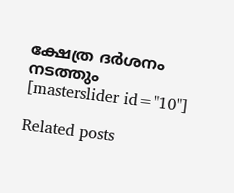ക്ഷേത്ര ദർശനം നടത്തും
[masterslider id="10"]

Related posts